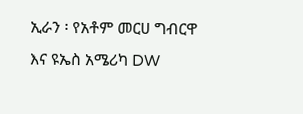ኢራን ፡ የአቶም መርሀ ግብርዋ እና ዩኤስ አሜሪካ DW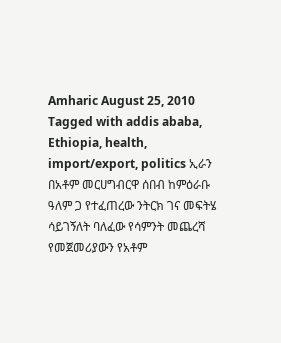Amharic August 25, 2010 Tagged with addis ababa, Ethiopia, health, import/export, politics ኢራን በአቶም መርሀግብርዋ ሰበብ ከምዕራቡ ዓለም ጋ የተፈጠረው ንትርክ ገና መፍትሄ ሳይገኝለት ባለፈው የሳምንት መጨረሻ የመጀመሪያውን የአቶም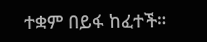ተቋም በይፋ ከፈተች።